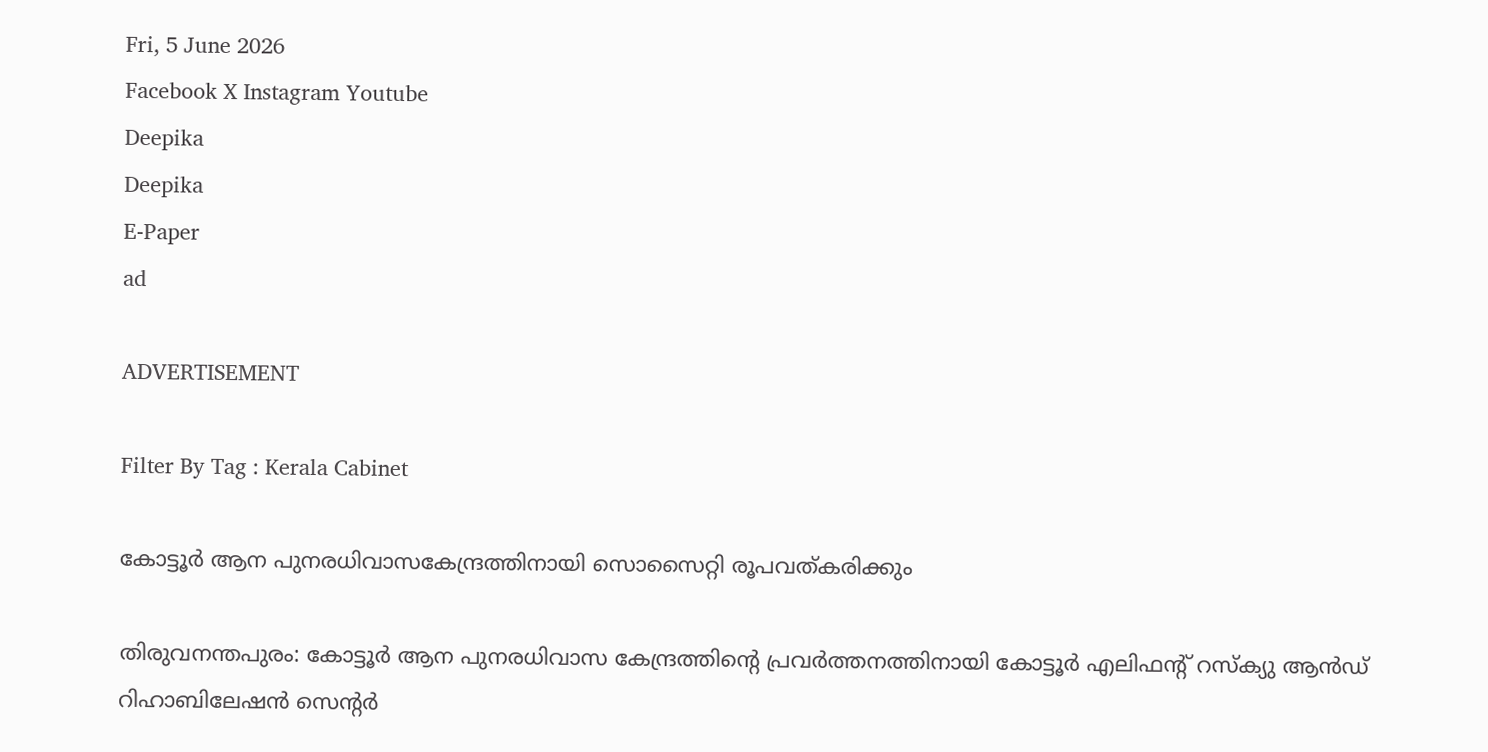Fri, 5 June 2026
Facebook X Instagram Youtube
Deepika
Deepika
E-Paper
ad

ADVERTISEMENT

Filter By Tag : Kerala Cabinet

കോട്ടൂർ ആന പുനരധിവാസകേന്ദ്രത്തിനായി സൊസൈറ്റി രൂപവത്കരിക്കും

തിരുവനന്തപുരം: കോട്ടൂർ ആന പുനരധിവാസ കേന്ദ്രത്തിന്‍റെ പ്രവർത്തനത്തിനായി കോട്ടൂർ എലിഫന്‍റ് റസ്ക്യു ആൻഡ് റിഹാബിലേഷൻ സെന്‍റർ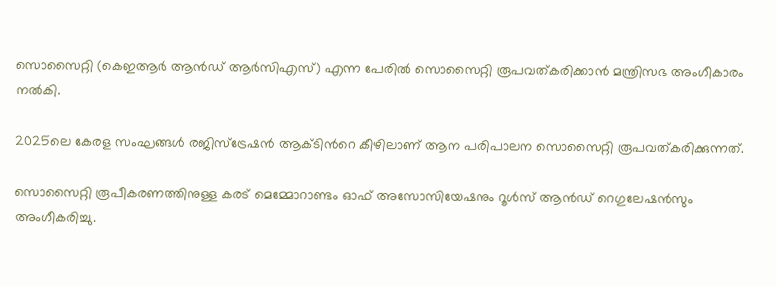സൊസൈറ്റി (കെഇആർ ആൻഡ് ആർസിഎസ്) എന്ന പേരിൽ സൊസൈറ്റി രൂപവത്കരിക്കാൻ മന്ത്രിസഭ അംഗീകാരം നൽകി.

2025ലെ കേരള സംഘങ്ങൾ രജിസ്ട്രേഷൻ ആക്ടിന്‍റെ കീഴിലാണ് ആന പരിപാലന സൊസൈറ്റി രൂപവത്കരിക്കുന്നത്.

സൊസൈറ്റി രൂപീകരണത്തിനുള്ള കരട് മെമ്മോറാണ്ടം ഓഫ് അസോസിയേഷനും റൂൾസ് ആൻഡ് റെഗുലേഷൻസും അംഗീകരിച്ചു.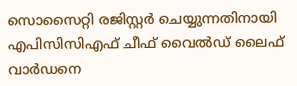സൊസൈറ്റി രജിസ്റ്റർ ചെയ്യുന്നതിനായി എപിസിസിഎഫ് ചീഫ് വൈൽഡ് ലൈഫ് വാർഡനെ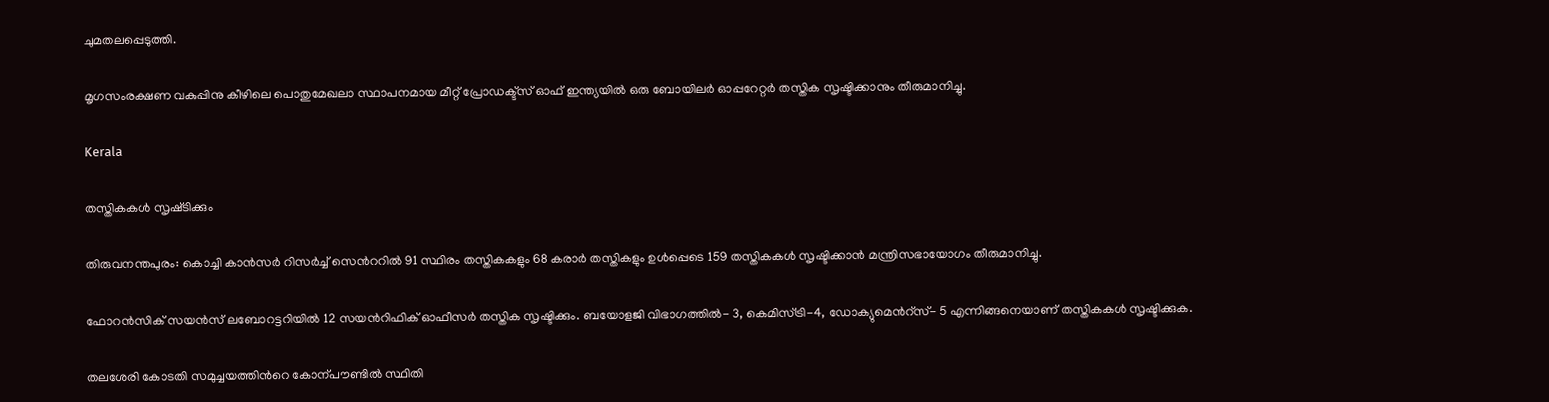ചുമതലപ്പെടുത്തി.

മൃഗസംരക്ഷണ വകുപ്പിനു കീഴിലെ പൊതുമേഖലാ സ്ഥാപനമായ മീറ്റ് പ്രോഡക്ട്സ് ഓഫ് ഇന്ത്യയിൽ ഒരു ബോയിലർ ഓപ്പറേറ്റർ തസ്തിക സൃഷ്ടിക്കാനും തീരുമാനിച്ചു.

Kerala

തസ്തികകൾ സൃഷ്‌ടിക്കും

തിരുവനന്തപുരം: കൊച്ചി കാൻസർ റിസർച്ച് സെന്‍ററിൽ 91 സ്ഥിരം തസ്തികകളും 68 കരാർ തസ്തികളും ഉൾപ്പെടെ 159 തസ്തികകൾ സൃഷ്ടിക്കാൻ മന്ത്രിസഭായോഗം തീരുമാനിച്ചു.

ഫോറൻസിക് സയൻസ് ലബോറട്ടറിയിൽ 12 സയന്‍റിഫിക് ഓഫീസർ തസ്തിക സൃഷ്ടിക്കും. ബയോളജി വിഭാഗത്തിൽ- 3, കെമിസ്ട്രി-4, ഡോക്യുമെന്‍റ്സ്- 5 എന്നിങ്ങനെയാണ് തസ്തികകൾ സൃഷ്ടിക്കുക.

തലശേരി കോടതി സമുച്ചയത്തിന്‍റെ കോന്പൗണ്ടിൽ സ്ഥിതി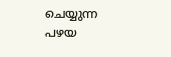ചെയ്യുന്ന പഴയ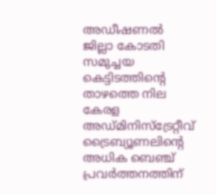അഡീഷണൽ ജില്ലാ കോടതി സമുച്ചയ കെട്ടിടത്തിന്‍റെ താഴത്തെ നില കേരള അഡ്മിനിസ്ട്രേറ്റീവ് ട്രൈബ്യൂണലിന്‍റെ അധിക ബെഞ്ച് പ്രവർത്തനത്തിന്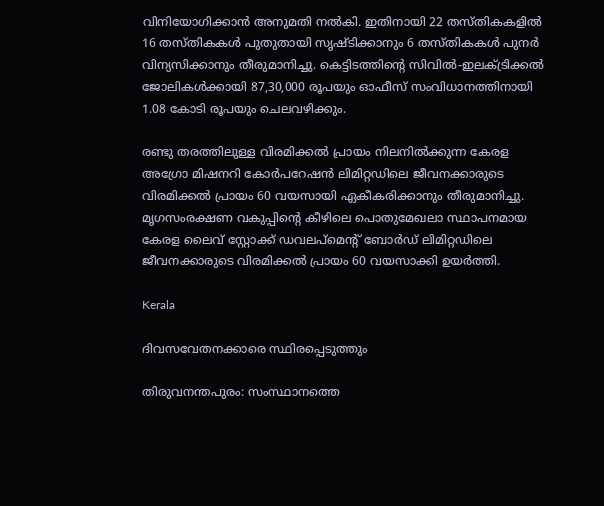വിനിയോഗിക്കാൻ അനുമതി നൽകി. ഇതിനായി 22 തസ്തികകളിൽ 16 തസ്തികകൾ പുതുതായി സൃഷ്ടിക്കാനും 6 തസ്തികകൾ പുനർ വിന്യസിക്കാനും തീരുമാനിച്ചു. കെട്ടിടത്തിന്‍റെ സിവിൽ-ഇലക്ട്രിക്കൽ ജോലികൾക്കായി 87,30,000 രൂപയും ഓഫീസ് സംവിധാനത്തിനായി 1.08 കോടി രൂപയും ചെലവഴിക്കും.

രണ്ടു തരത്തിലുള്ള വിരമിക്കൽ പ്രായം നിലനിൽക്കുന്ന കേരള അഗ്രോ മിഷനറി കോർപറേഷൻ ലിമിറ്റഡിലെ ജീവനക്കാരുടെ വിരമിക്കൽ പ്രായം 60 വയസായി ഏകീകരിക്കാനും തീരുമാനിച്ചു. മൃഗസംരക്ഷണ വകുപ്പിന്‍റെ കീഴിലെ പൊതുമേഖലാ സ്ഥാപനമായ കേരള ലൈവ് സ്റ്റോക്ക് ഡവലപ്മെന്‍റ് ബോർഡ് ലിമിറ്റഡിലെ ജീവനക്കാരുടെ വിരമിക്കൽ പ്രായം 60 വയസാക്കി ഉയർത്തി.

Kerala

ദിവസവേതനക്കാരെ സ്ഥിരപ്പെടുത്തും

തിരുവനന്തപുരം: സംസ്ഥാനത്തെ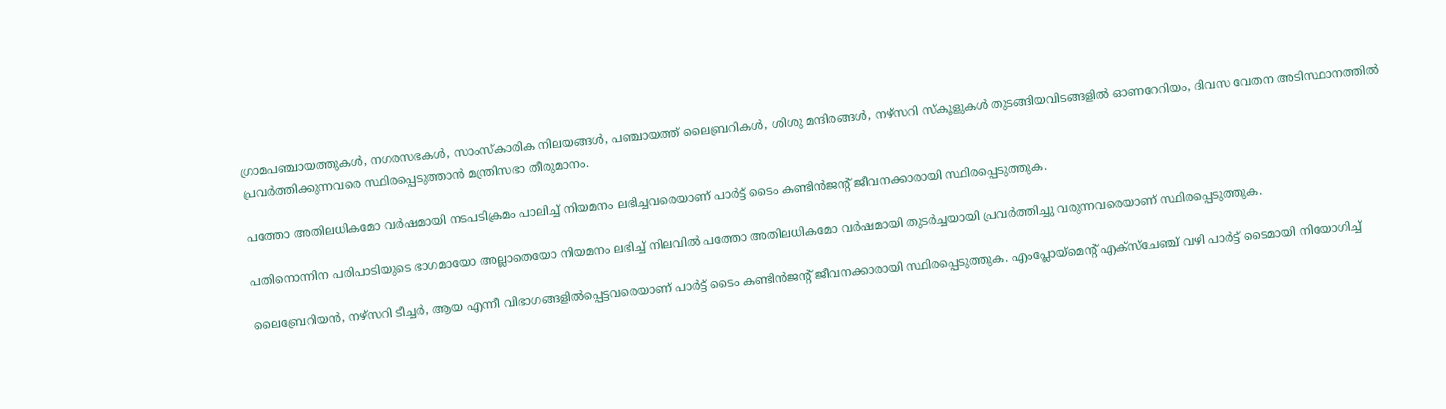ഗ്രാമപഞ്ചായത്തുകൾ, നഗരസഭകൾ, സാംസ്കാരിക നിലയങ്ങൾ, പഞ്ചായത്ത് ലൈബ്രറികൾ, ശിശു മന്ദിരങ്ങൾ, നഴ്സറി സ്കൂളുകൾ തുടങ്ങിയവിടങ്ങളിൽ ഓണറേറിയം, ദിവസ വേതന അടിസ്ഥാനത്തിൽ പ്രവർത്തിക്കുന്നവരെ സ്ഥിരപ്പെടുത്താൻ മന്ത്രിസഭാ തീരുമാനം.

പത്തോ അതിലധികമോ വർഷമായി നടപടിക്രമം പാലിച്ച് നിയമനം ലഭിച്ചവരെയാണ് പാർട്ട് ടൈം കണ്ടിൻജന്‍റ് ജീവനക്കാരായി സ്ഥിരപ്പെടുത്തുക.

പതിനൊന്നിന പരിപാടിയുടെ ഭാഗമായോ അല്ലാതെയോ നിയമനം ലഭിച്ച് നിലവിൽ പത്തോ അതിലധികമോ വർഷമായി തുടർച്ചയായി പ്രവർത്തിച്ചു വരുന്നവരെയാണ് സ്ഥിരപ്പെടുത്തുക.

ലൈബ്രേറിയൻ, നഴ്സറി ടീച്ചർ, ആയ എന്നീ വിഭാഗങ്ങളിൽപ്പെട്ടവരെയാണ് പാർട്ട് ടൈം കണ്ടിൻജന്‍റ് ജീവനക്കാരായി സ്ഥിരപ്പെടുത്തുക. എംപ്ലോയ്മെന്‍റ് എക്സ്ചേഞ്ച് വഴി പാർട്ട് ടൈമായി നിയോഗിച്ച്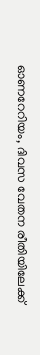ഓണറേറിയം, ദിവസ വേതന രീതിയിലേക്ക്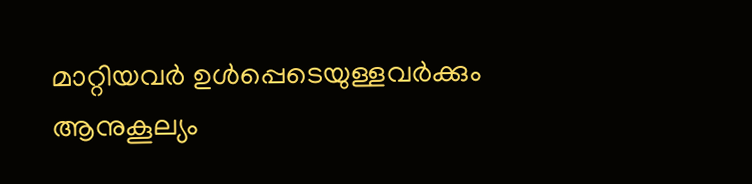മാറ്റിയവർ ഉൾപ്പെടെയുള്ളവർക്കും ആനുകൂല്യം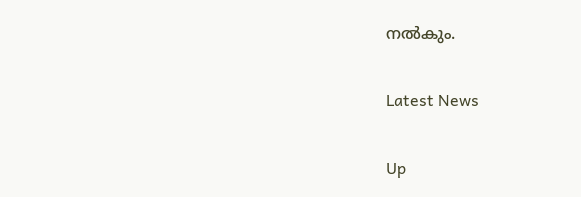നൽകും.

Latest News

Up